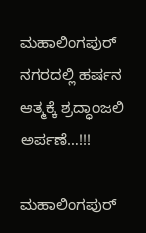ಮಹಾಲಿಂಗಪುರ್ ನಗರದಲ್ಲಿ ಹರ್ಷನ ಆತ್ಮಕ್ಕೆ ಶ್ರದ್ಧಾಂಜಲಿ ಅರ್ಪಣೆ…!!!

ಮಹಾಲಿಂಗಪುರ್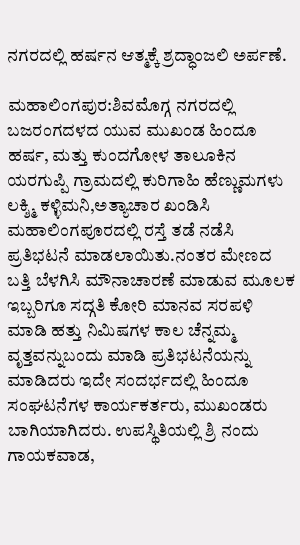ನಗರದಲ್ಲಿ ಹರ್ಷನ ಆತ್ಮಕ್ಕೆ ಶ್ರದ್ಧಾಂಜಲಿ ಅರ್ಪಣೆ.

ಮಹಾಲಿಂಗಪುರ:ಶಿವಮೊಗ್ಗ ನಗರದಲ್ಲಿ ಬಜರಂಗದಳದ ಯುವ ಮುಖಂಡ ಹಿಂದೂ ಹರ್ಷ, ಮತ್ತು ಕುಂದಗೋಳ ತಾಲೂಕಿನ ಯರಗುಪ್ಪಿ ಗ್ರಾಮದಲ್ಲಿ ಕುರಿಗಾಹಿ ಹೆಣ್ಣುಮಗಳು ಲಕ್ಶ್ಮಿ ಕಳ್ಳಿಮನಿ,ಅತ್ಯಾಚಾರ ಖಂಡಿಸಿ ಮಹಾಲಿಂಗಪೂರದಲ್ಲಿ ರಸ್ತೆ ತಡೆ ನಡೆಸಿ ಪ್ರತಿಭಟನೆ ಮಾಡಲಾಯಿತು.ನಂತರ ಮೇಣದ ಬತ್ತಿ ಬೆಳಗಿಸಿ ಮೌನಾಚಾರಣೆ ಮಾಡುವ ಮೂಲಕ ಇಬ್ಬರಿಗೂ ಸದ್ಗತಿ ಕೋರಿ ಮಾನವ ಸರಪಳಿ ಮಾಡಿ ಹತ್ತು ನಿಮಿಷಗಳ ಕಾಲ ಚೆನ್ನಮ್ಮ ವೃತ್ತವನ್ನುಬಂದು ಮಾಡಿ ಪ್ರತಿಭಟನೆಯನ್ನು ಮಾಡಿದರು ಇದೇ ಸಂದರ್ಭದಲ್ಲಿ ಹಿಂದೂ ಸಂಘಟನೆಗಳ ಕಾರ್ಯಕರ್ತರು, ಮುಖಂಡರು ಬಾಗಿಯಾಗಿದರು. ಉಪಸ್ಥಿತಿಯಲ್ಲಿ ಶ್ರಿ ನಂದು ಗಾಯಕವಾಡ,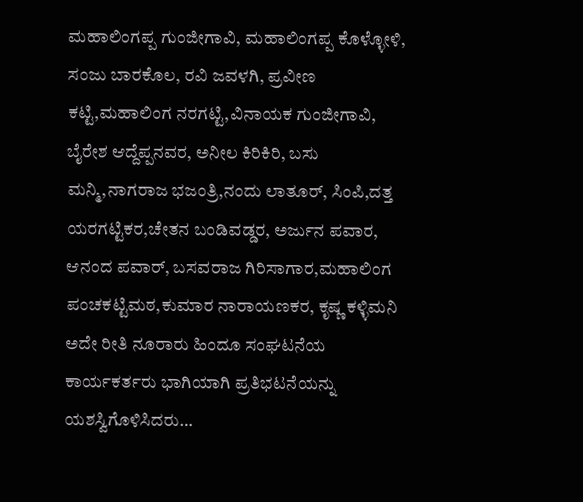ಮಹಾಲಿಂಗಪ್ಪ ಗುಂಜೀಗಾವಿ, ಮಹಾಲಿಂಗಪ್ಪ ಕೊಳ್ಳೋಳಿ, ಸಂಜು ಬಾರಕೊಲ, ರವಿ ಜವಳಗಿ, ಪ್ರವೀಣ ಕಟ್ಟಿ,ಮಹಾಲಿಂಗ ನರಗಟ್ಟಿ,ವಿನಾಯಕ ಗುಂಜೀಗಾವಿ, ಬೈರೇಶ ಆದ್ದೆಪ್ಪನವರ, ಅನೀಲ ಕಿರಿಕಿರಿ, ಬಸು ಮನ್ಮಿ,ನಾಗರಾಜ ಭಜಂತ್ರಿ,ನಂದು ಲಾತೂರ್, ಸಿಂಪಿ,ದತ್ತ ಯರಗಟ್ಟಿಕರ,ಚೇತನ ಬಂಡಿವಡ್ಡರ, ಅರ್ಜುನ ಪವಾರ, ಆನಂದ ಪವಾರ್, ಬಸವರಾಜ ಗಿರಿಸಾಗಾರ,ಮಹಾಲಿಂಗ ಪಂಚಕಟ್ಟಿಮಠ,ಕುಮಾರ ನಾರಾಯಣಕರ, ಕೃಷ್ಣ ಕಳ್ಳಿಮನಿ ಅದೇ ರೀತಿ ನೂರಾರು ಹಿಂದೂ ಸಂಘಟನೆಯ ಕಾರ್ಯಕರ್ತರು ಭಾಗಿಯಾಗಿ ಪ್ರತಿಭಟನೆಯನ್ನು ಯಶಸ್ವಿಗೊಳಿಸಿದರು…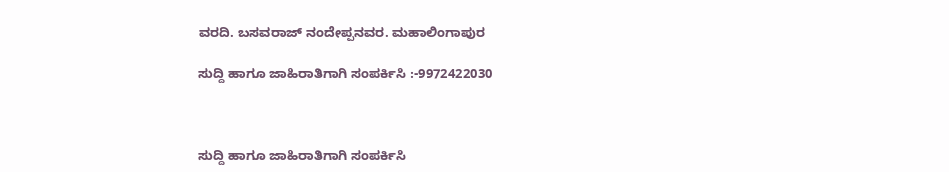ವರದಿ. ಬಸವರಾಜ್ ನಂದೇಪ್ಪನವರ. ಮಹಾಲಿಂಗಾಪುರ

ಸುದ್ದಿ ಹಾಗೂ ಜಾಹಿರಾತಿಗಾಗಿ ಸಂಪರ್ಕಿಸಿ :-9972422030



ಸುದ್ದಿ ಹಾಗೂ ಜಾಹಿರಾತಿಗಾಗಿ ಸಂಪರ್ಕಿಸಿ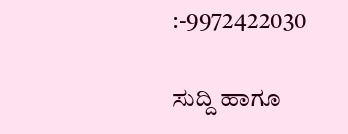:-9972422030

ಸುದ್ದಿ ಹಾಗೂ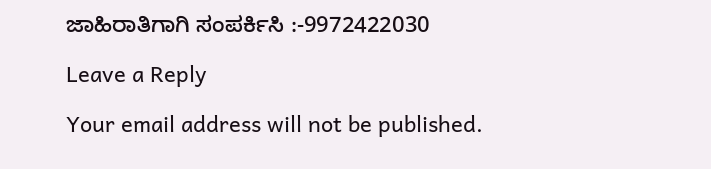ಜಾಹಿರಾತಿಗಾಗಿ ಸಂಪರ್ಕಿಸಿ :-9972422030

Leave a Reply

Your email address will not be published.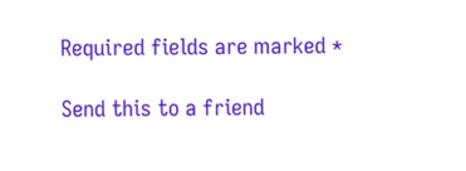Required fields are marked *

Send this to a friend